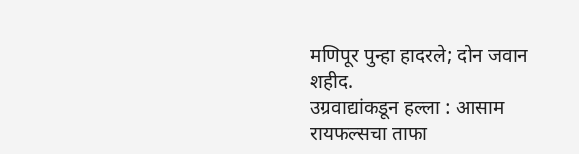मणिपूर पुन्हा हादरले; दोन जवान शहीद.
उग्रवाद्यांकडून हल्ला : आसाम रायफल्सचा ताफा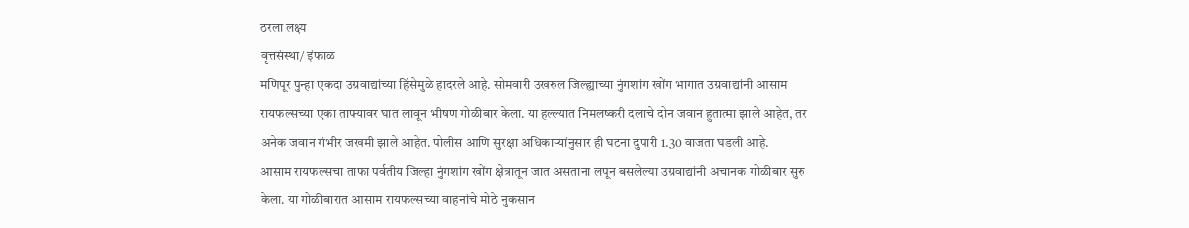ठरला लक्ष्य
वृत्तसंस्था/ इंफाळ
मणिपूर पुन्हा एकदा उग्रवाद्यांच्या हिंसेमुळे हादरले आहे. सोमवारी उखरुल जिल्ह्याच्या नुंगशांग खोंग भागात उग्रवाद्यांनी आसाम रायफल्सच्या एका ताफ्यावर घात लावून भीषण गोळीबार केला. या हल्ल्यात निमलष्करी दलाचे दोन जवान हुतात्मा झाले आहेत, तर अनेक जवान गंभीर जखमी झाले आहेत. पोलीस आणि सुरक्षा अधिकाऱ्यांनुसार ही घटना दुपारी 1.30 वाजता घडली आहे.
आसाम रायफल्सचा ताफा पर्वतीय जिल्हा नुंगशांग खोंग क्षेत्रातून जात असताना लपून बसलेल्या उग्रवाद्यांनी अचानक गोळीबार सुरु केला. या गोळीबारात आसाम रायफल्सच्या वाहनांचे मोठे नुकसान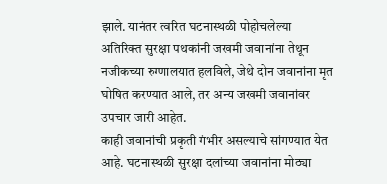झाले. यानंतर त्वरित घटनास्थळी पोहोचलेल्या अतिरिक्त सुरक्षा पथकांनी जखमी जवानांना तेथून नजीकच्या रुग्णालयात हलविले, जेथे दोन जवानांना मृत घोषित करण्यात आले, तर अन्य जखमी जवानांवर उपचार जारी आहेत.
काही जवानांची प्रकृती गंभीर असल्याचे सांगण्यात येत आहे. घटनास्थळी सुरक्षा दलांच्या जवानांना मोठ्या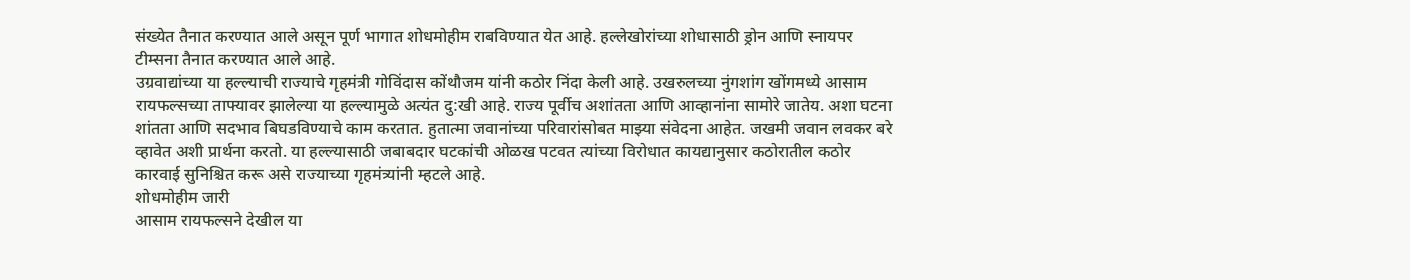संख्येत तैनात करण्यात आले असून पूर्ण भागात शोधमोहीम राबविण्यात येत आहे. हल्लेखोरांच्या शोधासाठी ड्रोन आणि स्नायपर टीम्सना तैनात करण्यात आले आहे.
उग्रवाद्यांच्या या हल्ल्याची राज्याचे गृहमंत्री गोविंदास कोंथौजम यांनी कठोर निंदा केली आहे. उखरुलच्या नुंगशांग खोंगमध्ये आसाम रायफल्सच्या ताफ्यावर झालेल्या या हल्ल्यामुळे अत्यंत दु:खी आहे. राज्य पूर्वीच अशांतता आणि आव्हानांना सामोरे जातेय. अशा घटना शांतता आणि सदभाव बिघडविण्याचे काम करतात. हुतात्मा जवानांच्या परिवारांसोबत माझ्या संवेदना आहेत. जखमी जवान लवकर बरे व्हावेत अशी प्रार्थना करतो. या हल्ल्यासाठी जबाबदार घटकांची ओळख पटवत त्यांच्या विरोधात कायद्यानुसार कठोरातील कठोर कारवाई सुनिश्चित करू असे राज्याच्या गृहमंत्र्यांनी म्हटले आहे.
शोधमोहीम जारी
आसाम रायफल्सने देखील या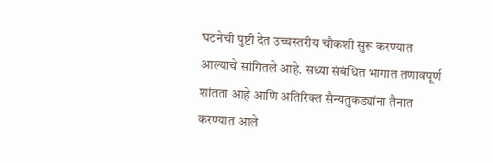घटनेची पुष्टी देत उच्चस्तरीय चौकशी सुरू करण्यात आल्याचे सांगितले आहे. सध्या संबंधित भागात तणावपूर्ण शांतता आहे आणि अतिरिक्त सैन्यतुकड्यांना तैनात करण्यात आले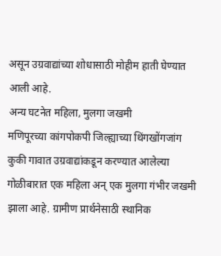असून उग्रवाद्यांच्या शोधासाठी मोहीम हाती घेण्यात आली आहे.
अन्य घटनेत महिला, मुलगा जखमी
मणिपूरच्या कांगपोकपी जिल्ह्याच्या थिंगखोंगजांग कुकी गावात उग्रवाद्यांकडून करण्यात आलेल्या गोळीबारात एक महिला अन् एक मुलगा गंभीर जखमी झाला आहे. ग्रामीण प्रार्थनेसाठी स्थानिक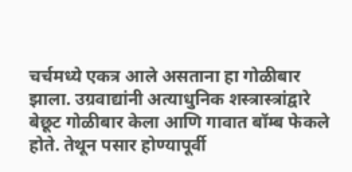चर्चमध्ये एकत्र आले असताना हा गोळीबार झाला. उग्रवाद्यांनी अत्याधुनिक शस्त्रास्त्रांद्वारे बेछूट गोळीबार केला आणि गावात बॉम्ब फेकले होते. तेथून पसार होण्यापूर्वी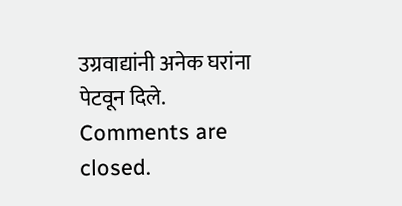उग्रवाद्यांनी अनेक घरांना पेटवून दिले.
Comments are closed.